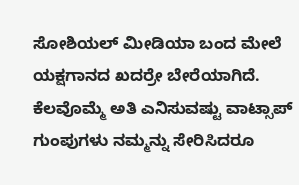ಸೋಶಿಯಲ್ ಮೀಡಿಯಾ ಬಂದ ಮೇಲೆ ಯಕ್ಷಗಾನದ ಖದರ್ರೇ ಬೇರೆಯಾಗಿದೆ. ಕೆಲವೊಮ್ಮೆ ಅತಿ ಎನಿಸುವಷ್ಟು ವಾಟ್ಸಾಪ್ ಗುಂಪುಗಳು ನಮ್ಮನ್ನು ಸೇರಿಸಿದರೂ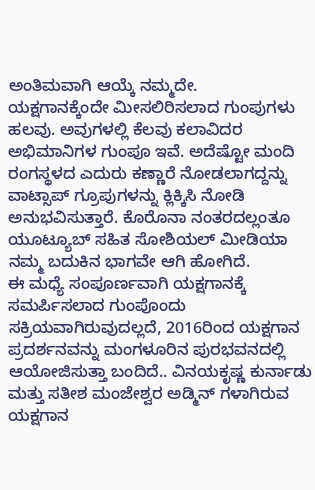ಅಂತಿಮವಾಗಿ ಆಯ್ಕೆ ನಮ್ಮದೇ.
ಯಕ್ಷಗಾನಕ್ಕೆಂದೇ ಮೀಸಲಿರಿಸಲಾದ ಗುಂಪುಗಳು ಹಲವು. ಅವುಗಳಲ್ಲಿ ಕೆಲವು ಕಲಾವಿದರ ಅಭಿಮಾನಿಗಳ ಗುಂಪೂ ಇವೆ. ಅದೆಷ್ಟೋ ಮಂದಿ ರಂಗಸ್ಥಳದ ಎದುರು ಕಣ್ಣಾರೆ ನೋಡಲಾಗದ್ದನ್ನು ವಾಟ್ಸಾಪ್ ಗ್ರೂಪುಗಳನ್ನು ಕ್ಲಿಕ್ಕಿಸಿ ನೋಡಿ ಅನುಭವಿಸುತ್ತಾರೆ. ಕೊರೊನಾ ನಂತರದಲ್ಲಂತೂ ಯೂಟ್ಯೂಬ್ ಸಹಿತ ಸೋಶಿಯಲ್ ಮೀಡಿಯಾ ನಮ್ಮ ಬದುಕಿನ ಭಾಗವೇ ಆಗಿ ಹೋಗಿದೆ.
ಈ ಮಧ್ಯೆ ಸಂಪೂರ್ಣವಾಗಿ ಯಕ್ಷಗಾನಕ್ಕೆ ಸಮರ್ಪಿಸಲಾದ ಗುಂಪೊಂದು ಸಕ್ರಿಯವಾಗಿರುವುದಲ್ಲದೆ, 2016ರಿಂದ ಯಕ್ಷಗಾನ ಪ್ರದರ್ಶನವನ್ನು ಮಂಗಳೂರಿನ ಪುರಭವನದಲ್ಲಿ ಆಯೋಜಿಸುತ್ತಾ ಬಂದಿದೆ.. ವಿನಯಕೃಷ್ಣ ಕುರ್ನಾಡು ಮತ್ತು ಸತೀಶ ಮಂಜೇಶ್ವರ ಅಡ್ಮಿನ್ ಗಳಾಗಿರುವ ಯಕ್ಷಗಾನ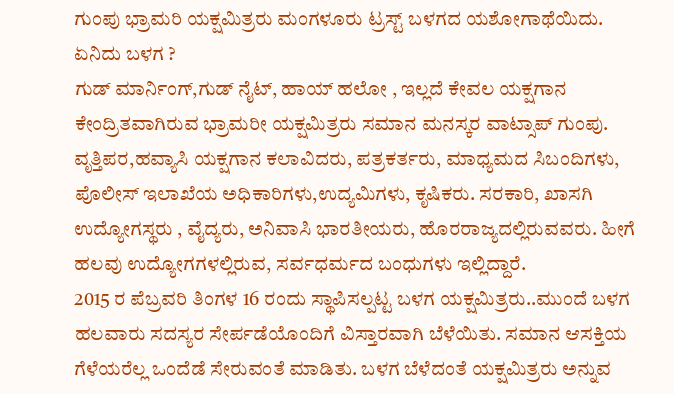ಗುಂಪು ಭ್ರಾಮರಿ ಯಕ್ಷಮಿತ್ರರು ಮಂಗಳೂರು ಟ್ರಸ್ಟ್ ಬಳಗದ ಯಶೋಗಾಥೆಯಿದು.
ಏನಿದು ಬಳಗ ?
ಗುಡ್ ಮಾರ್ನಿಂಗ್,ಗುಡ್ ನೈಟ್, ಹಾಯ್ ಹಲೋ , ಇಲ್ಲದೆ ಕೇವಲ ಯಕ್ಷಗಾನ ಕೇಂದ್ರಿತವಾಗಿರುವ ಭ್ರಾಮರೀ ಯಕ್ಷಮಿತ್ರರು ಸಮಾನ ಮನಸ್ಕರ ವಾಟ್ಸಾಪ್ ಗುಂಪು. ವೃತ್ತಿಪರ,ಹವ್ಯಾಸಿ ಯಕ್ಷಗಾನ ಕಲಾವಿದರು, ಪತ್ರಕರ್ತರು, ಮಾಧ್ಯಮದ ಸಿಬಂದಿಗಳು, ಪೊಲೀಸ್ ಇಲಾಖೆಯ ಅಧಿಕಾರಿಗಳು,ಉದ್ಯಮಿಗಳು, ಕೃಷಿಕರು. ಸರಕಾರಿ, ಖಾಸಗಿ ಉದ್ಯೋಗಸ್ಥರು , ವೈದ್ಯರು, ಅನಿವಾಸಿ ಭಾರತೀಯರು, ಹೊರರಾಜ್ಯದಲ್ಲಿರುವವರು. ಹೀಗೆ ಹಲವು ಉದ್ಯೋಗಗಳಲ್ಲಿರುವ, ಸರ್ವಧರ್ಮದ ಬಂಧುಗಳು ಇಲ್ಲಿದ್ದಾರೆ.
2015 ರ ಪೆಬ್ರವರಿ ತಿಂಗಳ 16 ರಂದು ಸ್ಥಾಪಿಸಲ್ಪಟ್ಟ ಬಳಗ ಯಕ್ಷಮಿತ್ರರು..ಮುಂದೆ ಬಳಗ ಹಲವಾರು ಸದಸ್ಯರ ಸೇರ್ಪಡೆಯೊಂದಿಗೆ ವಿಸ್ತಾರವಾಗಿ ಬೆಳೆಯಿತು. ಸಮಾನ ಆಸಕ್ತಿಯ ಗೆಳೆಯರೆಲ್ಲ ಒಂದೆಡೆ ಸೇರುವಂತೆ ಮಾಡಿತು. ಬಳಗ ಬೆಳೆದಂತೆ ಯಕ್ಷಮಿತ್ರರು ಅನ್ನುವ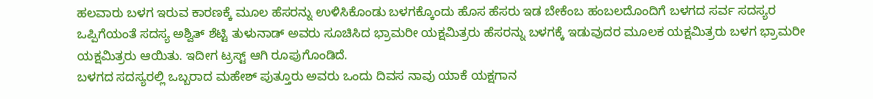ಹಲವಾರು ಬಳಗ ಇರುವ ಕಾರಣಕ್ಕೆ ಮೂಲ ಹೆಸರನ್ನು ಉಳಿಸಿಕೊಂಡು ಬಳಗಕ್ಕೊಂದು ಹೊಸ ಹೆಸರು ಇಡ ಬೇಕೆಂಬ ಹಂಬಲದೊಂದಿಗೆ ಬಳಗದ ಸರ್ವ ಸದಸ್ಯರ ಒಪ್ಪಿಗೆಯಂತೆ ಸದಸ್ಯ ಅಶ್ವಿತ್ ಶೆಟ್ಟಿ ತುಳುನಾಡ್ ಅವರು ಸೂಚಿಸಿದ ಭ್ರಾಮರೀ ಯಕ್ಷಮಿತ್ರರು ಹೆಸರನ್ನು ಬಳಗಕ್ಕೆ ಇಡುವುದರ ಮೂಲಕ ಯಕ್ಷಮಿತ್ರರು ಬಳಗ ಭ್ರಾಮರೀ ಯಕ್ಷಮಿತ್ರರು ಆಯಿತು. ಇದೀಗ ಟ್ರಸ್ಟ್ ಆಗಿ ರೂಪುಗೊಂಡಿದೆ.
ಬಳಗದ ಸದಸ್ಯರಲ್ಲಿ ಒಬ್ಬರಾದ ಮಹೇಶ್ ಪುತ್ತೂರು ಅವರು ಒಂದು ದಿವಸ ನಾವು ಯಾಕೆ ಯಕ್ಷಗಾನ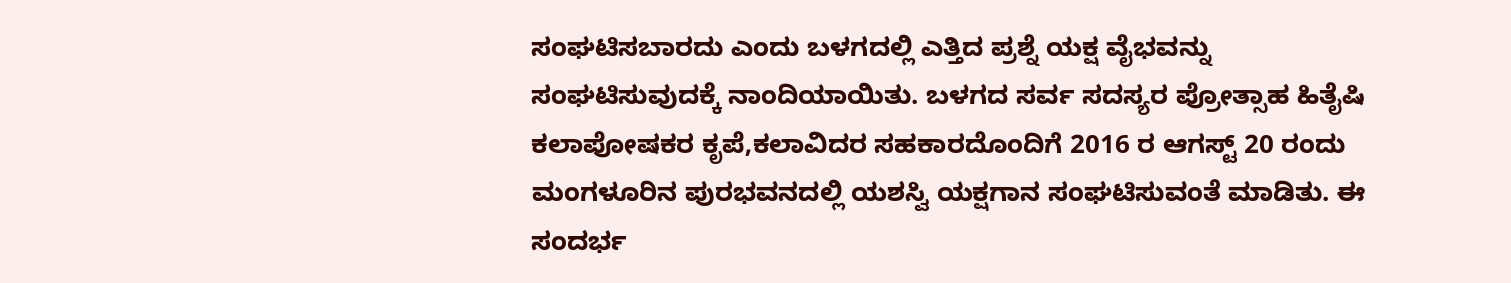ಸಂಘಟಿಸಬಾರದು ಎಂದು ಬಳಗದಲ್ಲಿ ಎತ್ತಿದ ಪ್ರಶ್ನೆ ಯಕ್ಷ ವೈಭವನ್ನು ಸಂಘಟಿಸುವುದಕ್ಕೆ ನಾಂದಿಯಾಯಿತು. ಬಳಗದ ಸರ್ವ ಸದಸ್ಯರ ಪ್ರೋತ್ಸಾಹ ಹಿತೈಷಿ ಕಲಾಪೋಷಕರ ಕೃಪೆ,ಕಲಾವಿದರ ಸಹಕಾರದೊಂದಿಗೆ 2016 ರ ಆಗಸ್ಟ್ 20 ರಂದು ಮಂಗಳೂರಿನ ಪುರಭವನದಲ್ಲಿ ಯಶಸ್ವಿ ಯಕ್ಷಗಾನ ಸಂಘಟಿಸುವಂತೆ ಮಾಡಿತು. ಈ ಸಂದರ್ಭ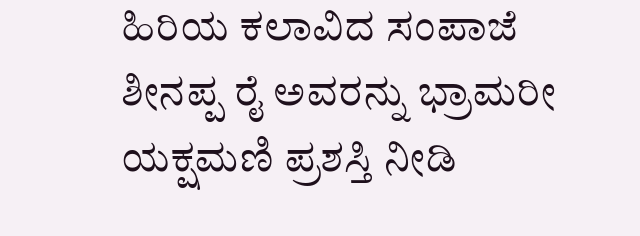ಹಿರಿಯ ಕಲಾವಿದ ಸಂಪಾಜೆ ಶೀನಪ್ಪ ರೈ ಅವರನ್ನು ಭ್ರಾಮರೀ ಯಕ್ಷಮಣಿ ಪ್ರಶಸ್ತಿ ನೀಡಿ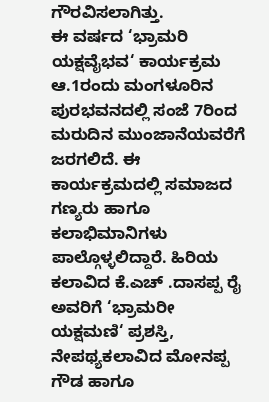ಗೌರವಿಸಲಾಗಿತ್ತು.
ಈ ವರ್ಷದ ‘ಭ್ರಾಮರಿ ಯಕ್ಷವೈಭವ‘ ಕಾರ್ಯಕ್ರಮ ಆ.1ರಂದು ಮಂಗಳೂರಿನ ಪುರಭವನದಲ್ಲಿ ಸಂಜೆ 7ರಿಂದ ಮರುದಿನ ಮುಂಜಾನೆಯವರೆಗೆ ಜರಗಲಿದೆ. ಈ ಕಾರ್ಯಕ್ರಮದಲ್ಲಿ ಸಮಾಜದ ಗಣ್ಯರು ಹಾಗೂ ಕಲಾಭಿಮಾನಿಗಳು ಪಾಲ್ಗೊಳ್ಳಲಿದ್ದಾರೆ. ಹಿರಿಯ ಕಲಾವಿದ ಕೆ.ಎಚ್ .ದಾಸಪ್ಪ ರೈ ಅವರಿಗೆ ‘ಭ್ರಾಮರೀ ಯಕ್ಷಮಣಿ‘ ಪ್ರಶಸ್ತಿ, ನೇಪಥ್ಯಕಲಾವಿದ ಮೋನಪ್ಪ ಗೌಡ ಹಾಗೂ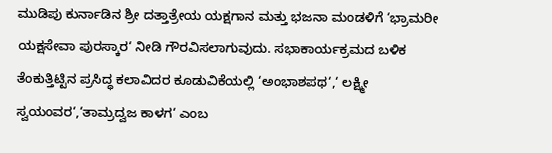ಮುಡಿಪು ಕುರ್ನಾಡಿನ ಶ್ರೀ ದತ್ತಾತ್ರೇಯ ಯಕ್ಷಗಾನ ಮತ್ತು ಭಜನಾ ಮಂಡಳಿಗೆ ‘ಭ್ರಾಮರೀ ಯಕ್ಷಸೇವಾ ಪುರಸ್ಕಾರ‘ ನೀಡಿ ಗೌರವಿಸಲಾಗುವುದು. ಸಭಾಕಾರ್ಯಕ್ರಮದ ಬಳಿಕ ತೆಂಕುತ್ತಿಟ್ಟಿನ ಪ್ರಸಿದ್ಧ ಕಲಾವಿದರ ಕೂಡುವಿಕೆಯಲ್ಲಿ ‘ಅಂಭಾಶಪಥ‘,‘ ಲಕ್ಷ್ಮೀ ಸ್ವಯಂವರ‘,‘ತಾಮ್ರದ್ವಜ ಕಾಳಗ‘ ಎಂಬ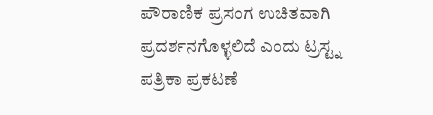ಪೌರಾಣಿಕ ಪ್ರಸಂಗ ಉಚಿತವಾಗಿ ಪ್ರದರ್ಶನಗೊಳ್ಳಲಿದೆ ಎಂದು ಟ್ರಸ್ಟ್ನ ಪತ್ರಿಕಾ ಪ್ರಕಟಣೆ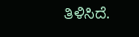ತಿಳಿಸಿದೆ.